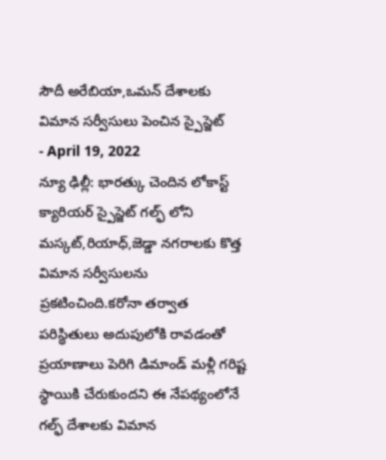సౌదీ అరేబియా,ఒమన్ దేశాలకు విమాన సర్వీసులు పెంచిన స్పైస్జెట్
- April 19, 2022
న్యూ ఢిల్లీ: భారత్కు చెందిన లోకాస్ట్ క్యారియర్ స్పైస్జెట్ గల్ఫ్ లోని మస్కట్,రియాధ్,జెడ్డా నగరాలకు కొత్త విమాన సర్వీసులను ప్రకటించింది.కరోనా తర్వాత పరిస్థితులు అదుపులోకి రావడంతో ప్రయాణాలు పెరిగి డిమాండ్ మళ్లీ గరిష్ట స్థాయికి చేరుకుందని ఈ నేపథ్యంలోనే గల్ఫ్ దేశాలకు విమాన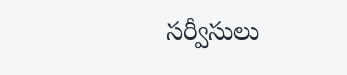సర్వీసులు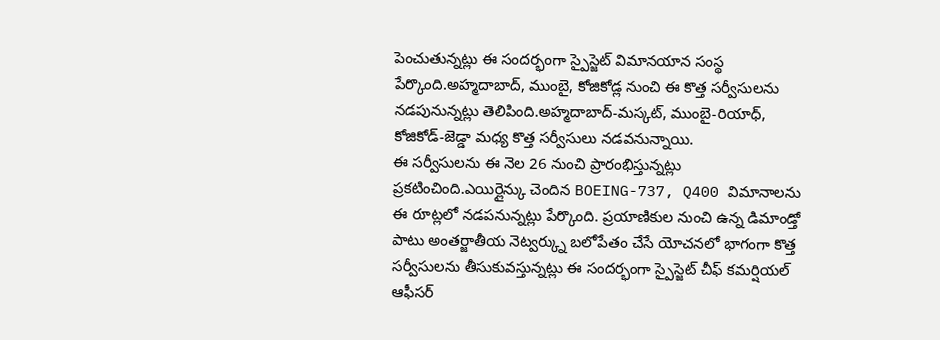పెంచుతున్నట్లు ఈ సందర్భంగా స్పైస్జెట్ విమానయాన సంస్థ పేర్కొంది.అహ్మదాబాద్, ముంబై, కోజికోడ్ల నుంచి ఈ కొత్త సర్వీసులను నడపునున్నట్లు తెలిపింది.అహ్మదాబాద్-మస్కట్, ముంబై-రియాధ్, కోజికోడ్-జెడ్డా మధ్య కొత్త సర్వీసులు నడవనున్నాయి.
ఈ సర్వీసులను ఈ నెల 26 నుంచి ప్రారంభిస్తున్నట్లు ప్రకటించింది.ఎయిర్లైన్కు చెందిన BOEING-737, Q400 విమానాలను ఈ రూట్లలో నడపనున్నట్లు పేర్కొంది. ప్రయాణికుల నుంచి ఉన్న డిమాండ్తో పాటు అంతర్జాతీయ నెట్వర్క్ను బలోపేతం చేసే యోచనలో భాగంగా కొత్త సర్వీసులను తీసుకువస్తున్నట్లు ఈ సందర్భంగా స్పైస్జెట్ చీఫ్ కమర్షియల్ ఆఫీసర్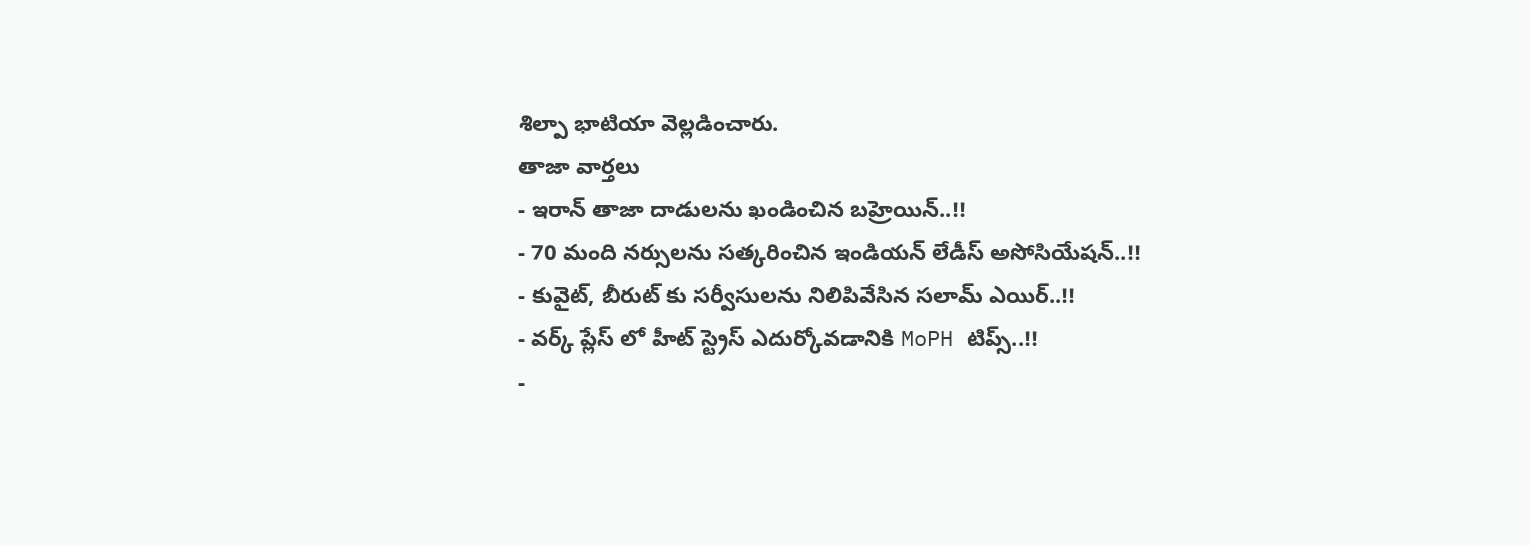శిల్పా భాటియా వెల్లడించారు.
తాజా వార్తలు
- ఇరాన్ తాజా దాడులను ఖండించిన బహ్రెయిన్..!!
- 70 మంది నర్సులను సత్కరించిన ఇండియన్ లేడీస్ అసోసియేషన్..!!
- కువైట్, బీరుట్ కు సర్వీసులను నిలిపివేసిన సలామ్ ఎయిర్..!!
- వర్క్ ప్లేస్ లో హీట్ స్ట్రెస్ ఎదుర్కోవడానికి MoPH టిప్స్..!!
-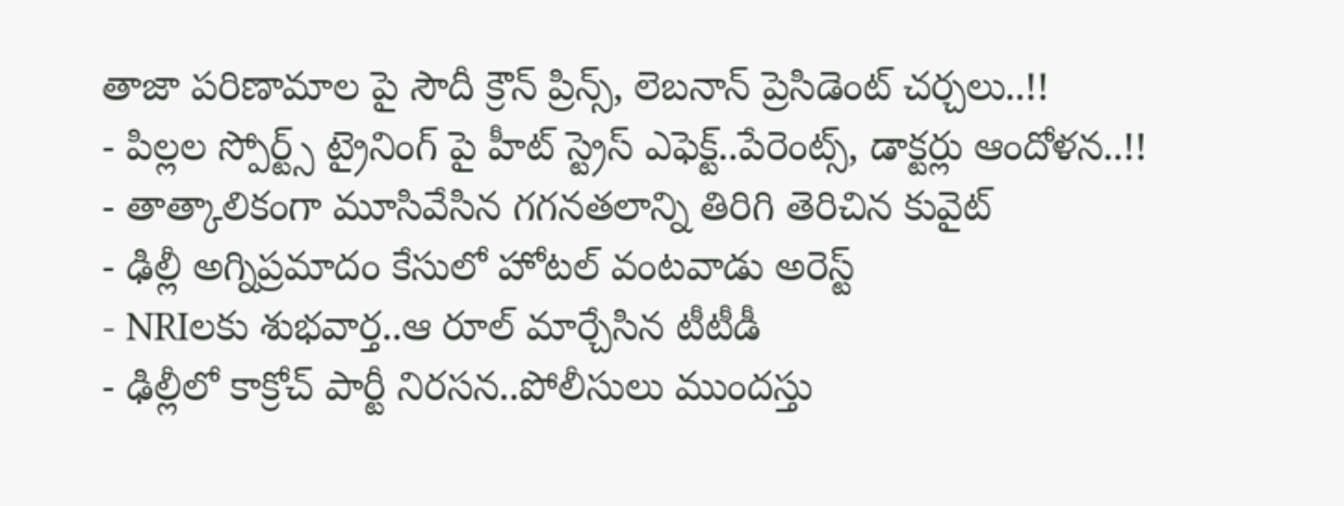తాజా పరిణామాల పై సౌదీ క్రౌన్ ప్రిన్స్, లెబనాన్ ప్రెసిడెంట్ చర్చలు..!!
- పిల్లల స్పోర్ట్స్ ట్రైనింగ్ పై హీట్ స్ట్రెస్ ఎఫెక్ట్..పేరెంట్స్, డాక్టర్లు ఆందోళన..!!
- తాత్కాలికంగా మూసివేసిన గగనతలాన్ని తిరిగి తెరిచిన కువైట్
- ఢిల్లీ అగ్నిప్రమాదం కేసులో హోటల్ వంటవాడు అరెస్ట్
- NRIలకు శుభవార్త..ఆ రూల్ మార్చేసిన టీటీడీ
- ఢిల్లీలో కాక్రోచ్ పార్టీ నిరసన..పోలీసులు ముందస్తు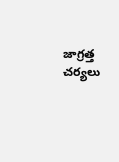జాగ్రత్త చర్యలు